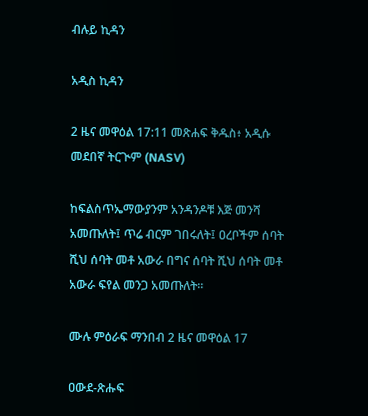ብሉይ ኪዳን

አዲስ ኪዳን

2 ዜና መዋዕል 17:11 መጽሐፍ ቅዱስ፥ አዲሱ መደበኛ ትርጒም (NASV)

ከፍልስጥኤማውያንም አንዳንዶቹ እጅ መንሻ አመጡለት፤ ጥሬ ብርም ገበሩለት፤ ዐረቦችም ሰባት ሺህ ሰባት መቶ አውራ በግና ሰባት ሺህ ሰባት መቶ አውራ ፍየል መንጋ አመጡለት።

ሙሉ ምዕራፍ ማንበብ 2 ዜና መዋዕል 17

ዐውደ-ጽሑፍ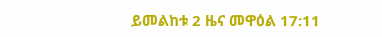ይመልከቱ 2 ዜና መዋዕል 17:11